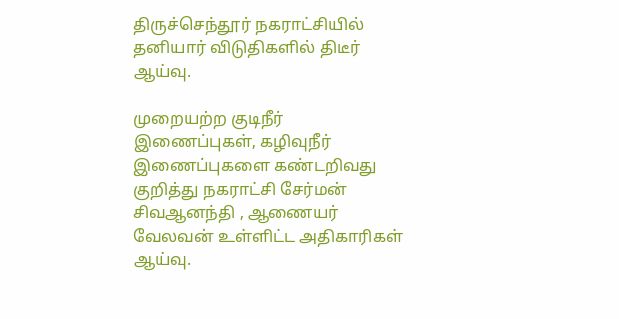திருச்செந்தூர் நகராட்சியில் தனியார் விடுதிகளில் திடீர் ஆய்வு.

முறையற்ற குடிநீர் இணைப்புகள், கழிவுநீர் இணைப்புகளை கண்டறிவது குறித்து நகராட்சி சேர்மன் சிவஆனந்தி , ஆணையர் வேலவன் உள்ளிட்ட அதிகாரிகள் ஆய்வு.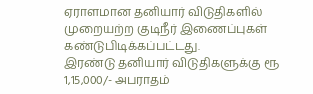ஏராளமான தனியார் விடுதிகளில் முறையற்ற குடிநீர் இணைப்புகள் கண்டுபிடிக்கப்பட்டது.
இரண்டு தனியார் விடுதிகளுக்கு ரூ 1,15,000/- அபராதம்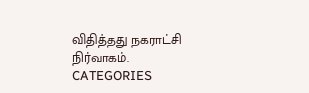விதித்தது நகராட்சி நிர்வாகம்.
CATEGORIES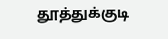தூத்துக்குடி